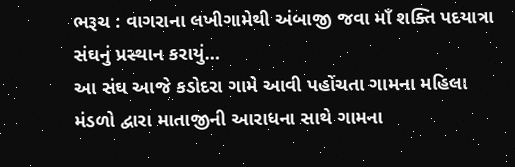ભરૂચ : વાગરાના લખીગામેથી અંબાજી જવા માઁ શક્તિ પદયાત્રા સંઘનું પ્રસ્થાન કરાયું…
આ સંઘ આજે કડોદરા ગામે આવી પહોંચતા ગામના મહિલા મંડળો દ્વારા માતાજીની આરાધના સાથે ગામના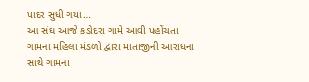પાદર સુધી ગયા…
આ સંઘ આજે કડોદરા ગામે આવી પહોંચતા ગામના મહિલા મંડળો દ્વારા માતાજીની આરાધના સાથે ગામના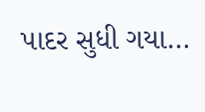પાદર સુધી ગયા…